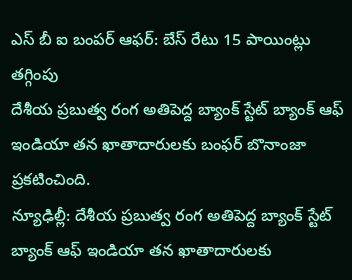ఎస్ బీ ఐ బంపర్ ఆఫర్: బేస్ రేటు 15 పాయింట్లు తగ్గింపు
దేశీయ ప్రబుత్వ రంగ అతిపెద్ద బ్యాంక్ స్టేట్ బ్యాంక్ ఆఫ్ ఇండియా తన ఖాతాదారులకు బంఫర్ బొనాంజా ప్రకటించింది.
న్యూఢిల్లీ: దేశీయ ప్రబుత్వ రంగ అతిపెద్ద బ్యాంక్ స్టేట్ బ్యాంక్ ఆఫ్ ఇండియా తన ఖాతాదారులకు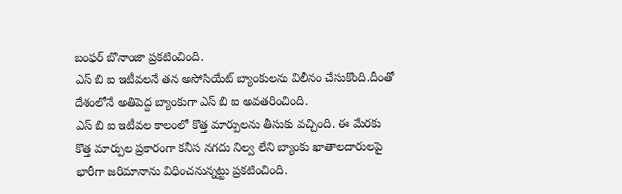బంఫర్ బొనాంజా ప్రకటించింది.
ఎస్ బి ఐ ఇటీవలనే తన అసోసియేట్ బ్యాంకులను విలీనం చేసుకొంది.దీంతో దేశంలోనే అతిపెద్ద బ్యాంకుగా ఎస్ బి ఐ అవతరించింది.
ఎస్ బి ఐ ఇటీవల కాలంలో కొత్త మార్పులను తీసుకు వచ్చింది. ఈ మేరకు కొత్త మార్పుల ప్రకారంగా కనీస నగదు నిల్వ లేని బ్యాంకు ఖాతాలదారులపై భారీగా జరిమానాను విధించనున్నట్టు ప్రకటించింది.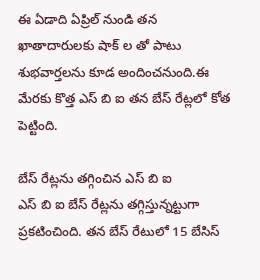ఈ ఏడాది ఏప్రిల్ నుండి తన ఖాతాదారులకు షాక్ ల తో పాటు శుభవార్తలను కూడ అందించనుంది.ఈ మేరకు కొత్త ఎస్ బి ఐ తన బేస్ రేట్లలో కోత పెట్టింది.

బేస్ రేట్లను తగ్గించిన ఎస్ బి ఐ
ఎస్ బి ఐ బేస్ రేట్లను తగ్గిస్తున్నట్టుగా ప్రకటించింది. తన బేస్ రేటులో 15 బేసిస్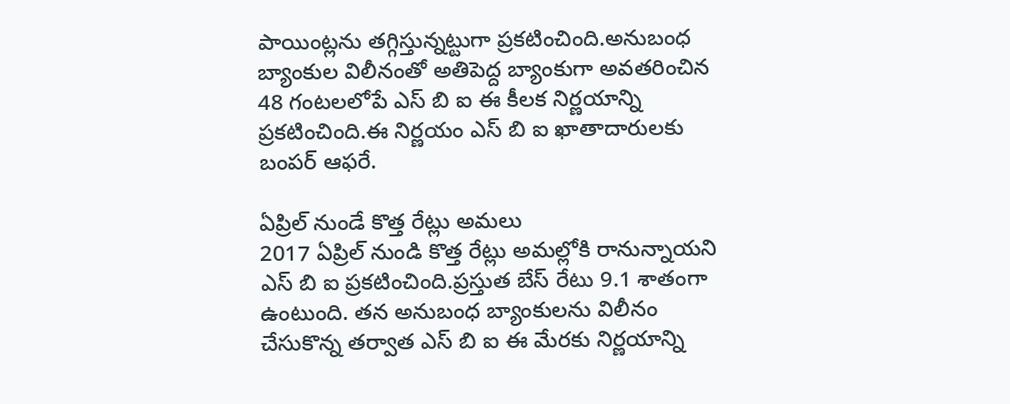పాయింట్లను తగ్గిస్తున్నట్టుగా ప్రకటించింది.అనుబంధ బ్యాంకుల విలీనంతో అతిపెద్ద బ్యాంకుగా అవతరించిన 48 గంటలలోపే ఎస్ బి ఐ ఈ కీలక నిర్ణయాన్ని ప్రకటించింది.ఈ నిర్ణయం ఎస్ బి ఐ ఖాతాదారులకు బంపర్ ఆఫరే.

ఏప్రిల్ నుండే కొత్త రేట్లు అమలు
2017 ఏప్రిల్ నుండి కొత్త రేట్లు అమల్లోకి రానున్నాయని ఎస్ బి ఐ ప్రకటించింది.ప్రస్తుత బేస్ రేటు 9.1 శాతంగా ఉంటుంది. తన అనుబంధ బ్యాంకులను విలీనం చేసుకొన్న తర్వాత ఎస్ బి ఐ ఈ మేరకు నిర్ణయాన్ని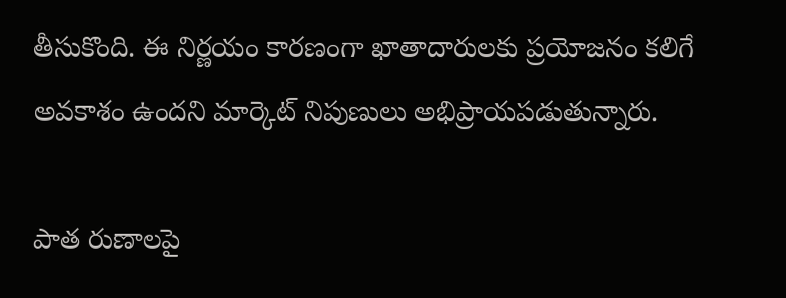తీసుకొంది. ఈ నిర్ణయం కారణంగా ఖాతాదారులకు ప్రయోజనం కలిగే అవకాశం ఉందని మార్కెట్ నిపుణులు అభిప్రాయపడుతున్నారు.

పాత రుణాలపై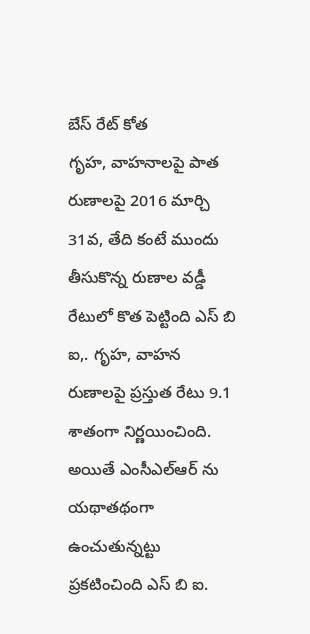బేస్ రేట్ కోత
గృహ, వాహనాలపై పాత రుణాలపై 2016 మార్చి 31వ, తేది కంటే ముందు తీసుకొన్న రుణాల వడ్డీ రేటులో కొత పెట్టింది ఎస్ బి ఐ,. గృహ, వాహన రుణాలపై ప్రస్తుత రేటు 9.1 శాతంగా నిర్ణయించింది. అయితే ఎంసీఎల్ఆర్ ను యథాతథంగా ఉంచుతున్నట్టు ప్రకటించింది ఎస్ బి ఐ.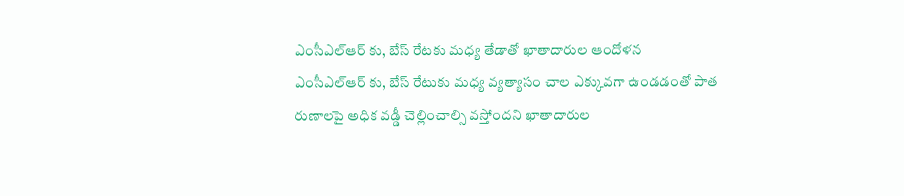ఎంసీఎల్ఆర్ కు, బేస్ రేటకు మధ్య తేడాతో ఖాతాదారుల ఆందోళన
ఎంసీఎల్ఆర్ కు, బేస్ రేటుకు మధ్య వ్యత్యాసం చాల ఎక్కువగా ఉండడంతో పాత రుణాలపై అధిక వడ్డీ చెల్లించాల్సి వస్తోందని ఖాతాదారుల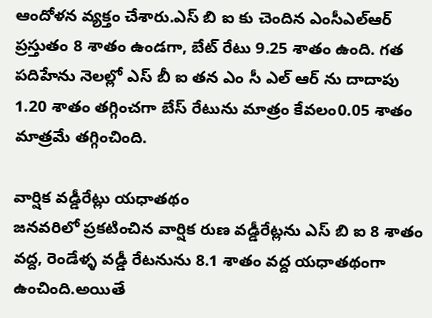ఆందోళన వ్యక్తం చేశారు.ఎస్ బి ఐ కు చెందిన ఎంసీఎల్ఆర్ ప్రస్తుతం 8 శాతం ఉండగా, బేట్ రేటు 9.25 శాతం ఉంది. గత పదిహేను నెలల్లో ఎస్ బీ ఐ తన ఎం సీ ఎల్ ఆర్ ను దాదాపు 1.20 శాతం తగ్గించగా బేస్ రేటును మాత్రం కేవలం0.05 శాతం మాత్రమే తగ్గించింది.

వార్షిక వడ్డీరేట్లు యధాతథం
జనవరిలో ప్రకటించిన వార్షిక రుణ వడ్డీరేట్లను ఎస్ బి ఐ 8 శాతం వద్ద, రెండేళ్ళ వడ్డీ రేటనును 8.1 శాతం వద్ద యధాతథంగా ఉంచింది.అయితే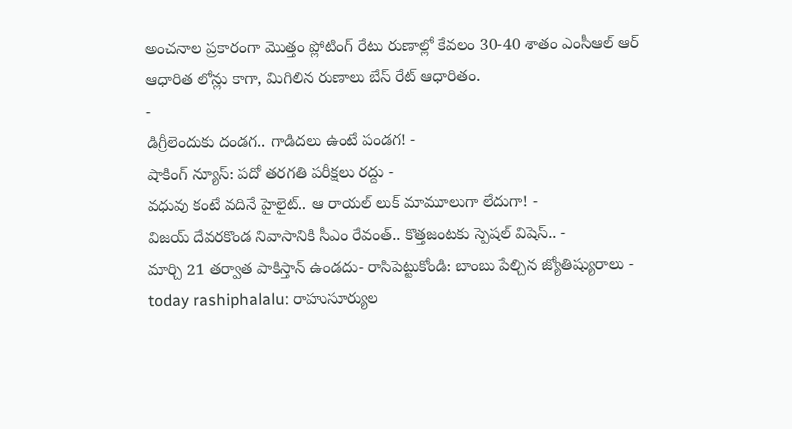అంచనాల ప్రకారంగా మొత్తం ప్లోటింగ్ రేటు రుణాల్లో కేవలం 30-40 శాతం ఎంసీఆల్ ఆర్ ఆధారిత లోన్లు కాగా, మిగిలిన రుణాలు బేస్ రేట్ ఆధారితం.
-
డిగ్రీలెందుకు దండగ.. గాడిదలు ఉంటే పండగ! -
షాకింగ్ న్యూస్: పదో తరగతి పరీక్షలు రద్దు -
వధువు కంటే వదినే హైలైట్.. ఆ రాయల్ లుక్ మామూలుగా లేదుగా! -
విజయ్ దేవరకొండ నివాసానికి సీఎం రేవంత్.. కొత్తజంటకు స్పెషల్ విషెస్.. -
మార్చి 21 తర్వాత పాకిస్తాన్ ఉండదు- రాసిపెట్టుకోండి: బాంబు పేల్చిన జ్యోతిష్యురాలు -
today rashiphalalu: రాహుసూర్యుల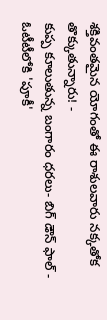శక్తివంతమైన యోగంతో ఈ రాశులవారు నక్కతోక తొక్కుతున్నారు! -
కుప్ప కూలుతున్న బంగారం ధరలు- బిగ్ డౌన్ ఫాల్ -
ఓటీటీలోకి 'పూకీ'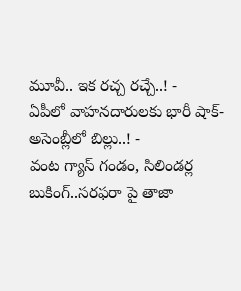మూవీ.. ఇక రచ్చ రచ్చే..! -
ఏపీలో వాహనదారులకు భారీ షాక్-అసెంబ్లీలో బిల్లు..! -
వంట గ్యాస్ గండం, సిలిండర్ల బుకింగ్..సరఫరా పై తాజా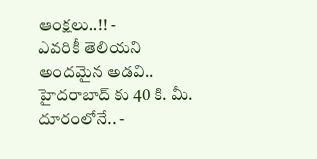ఆంక్షలు..!! -
ఎవరికీ తెలియని అందమైన అడవి.. హైదరాబాద్ కు 40 కి. మీ. దూరంలోనే.. -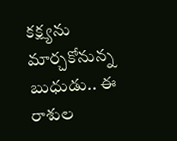కక్ష్యను మార్చకోనున్న బుధుడు.. ఈ రాశుల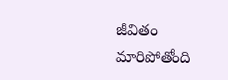జీవితం మారిపోతోంది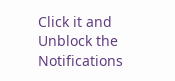Click it and Unblock the Notifications